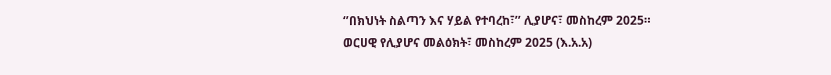‘’በክህነት ስልጣን እና ሃይል የተባረከ፣’’ ሊያሆና፣ መስከረም 2025።
ወርሀዊ የሊያሆና መልዕክት፣ መስከረም 2025 (እ.አ.አ)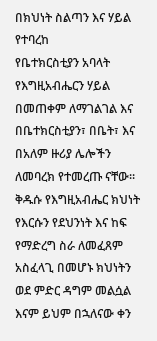በክህነት ስልጣን እና ሃይል የተባረከ
የቤተክርስቲያን አባላት የእግዚአብሔርን ሃይል በመጠቀም ለማገልገል እና በቤተክርስቲያን፣ በቤት፣ እና በአለም ዙሪያ ሌሎችን ለመባረክ የተመረጡ ናቸው።
ቅዱሱ የእግዚአብሔር ክህነት የእርሱን የደህንነት እና ከፍ የማድረግ ስራ ለመፈጸም አስፈላጊ በመሆኑ ክህነትን ወደ ምድር ዳግም መልሷል እናም ይህም በኋለናው ቀን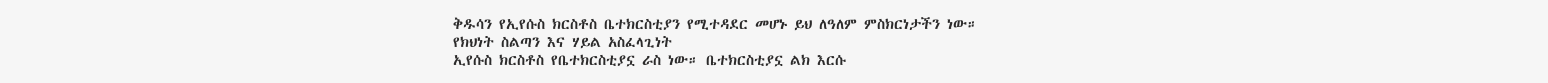ቅዱሳን የኢየሱስ ክርስቶስ ቤተክርስቲያን የሚተዳደር መሆኑ ይህ ለዓለም ምስክርነታችን ነው።
የክህነት ስልጣን እና ሃይል አስፈላጊነት
ኢየሱስ ክርስቶስ የቤተክርስቲያኗ ራስ ነው። ቤተክርስቲያኗ ልክ እርሱ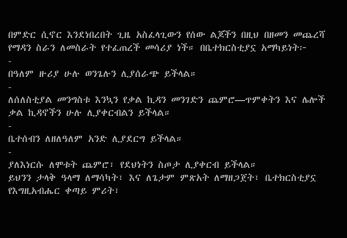በምድር ሲኖር እንደነበረበት ጊዜ አስፈላጊውን የሰው ልጆችን በዚህ በዘመን መጨረሻ የማዳን ስራን ለመስራት የተፈጠረች መሳሪያ ነች። በቤተክርስቲያኗ አማካይነት፦
-
በዓለም ዙሪያ ሁሉ ወንጌሉን ሊያሰራጭ ይችላል።
-
ለሰለስቲያል መንግስቱ እንኳን የቃል ኪዳን መንገድን ጨምሮ—ጥምቀትን እና ሌሎች ቃል ኪዳኖችን ሁሉ ሊያቀርብልን ይችላል።
-
ቤተሰብን ለዘለዓለም አንድ ሊያደርግ ይችላል።
-
ያለእነርሱ ለሞቱት ጨምሮ፣ የደህነትን ስጦታ ሊያቀርብ ይችላል።
ይህንን ታላቅ ዓላማ ለማሳካት፣ እና ለጌታም ምጽአት ለማዘጋጀት፣ ቤተክርስቲያኗ የእግዚአብሔር ቀጣይ ምሪት፣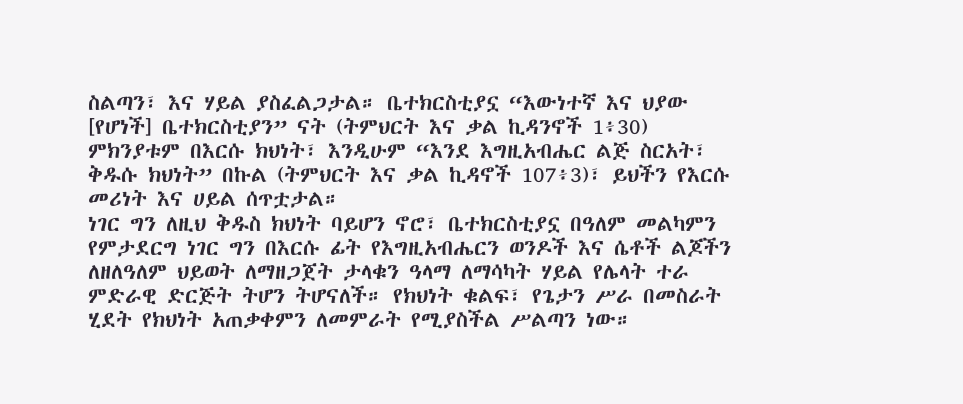ስልጣን፣ እና ሃይል ያስፈልጋታል። ቤተክርስቲያኗ “እውነተኛ እና ህያው [የሆነች] ቤተክርስቲያን” ናት (ትምህርት እና ቃል ኪዳንኖች 1፥30) ምክንያቱም በእርሱ ክህነት፣ እንዲሁም “እንደ እግዚአብሔር ልጅ ስርአት፣ ቅዱሱ ክህነት” በኩል (ትምህርት እና ቃል ኪዳኖች 107፥3)፣ ይህችን የእርሱ መሪነት እና ሀይል ሰጥቷታል።
ነገር ግን ለዚህ ቅዱስ ክህነት ባይሆን ኖሮ፣ ቤተክርስቲያኗ በዓለም መልካምን የምታደርግ ነገር ግን በእርሱ ፊት የእግዚአብሔርን ወንዶች እና ሴቶች ልጆችን ለዘለዓለም ህይወት ለማዘጋጀት ታላቁን ዓላማ ለማሳካት ሃይል የሌላት ተራ ምድራዊ ድርጅት ትሆን ትሆናለች። የክህነት ቁልፍ፣ የጌታን ሥራ በመስራት ሂደት የክህነት አጠቃቀምን ለመምራት የሚያስችል ሥልጣን ነው።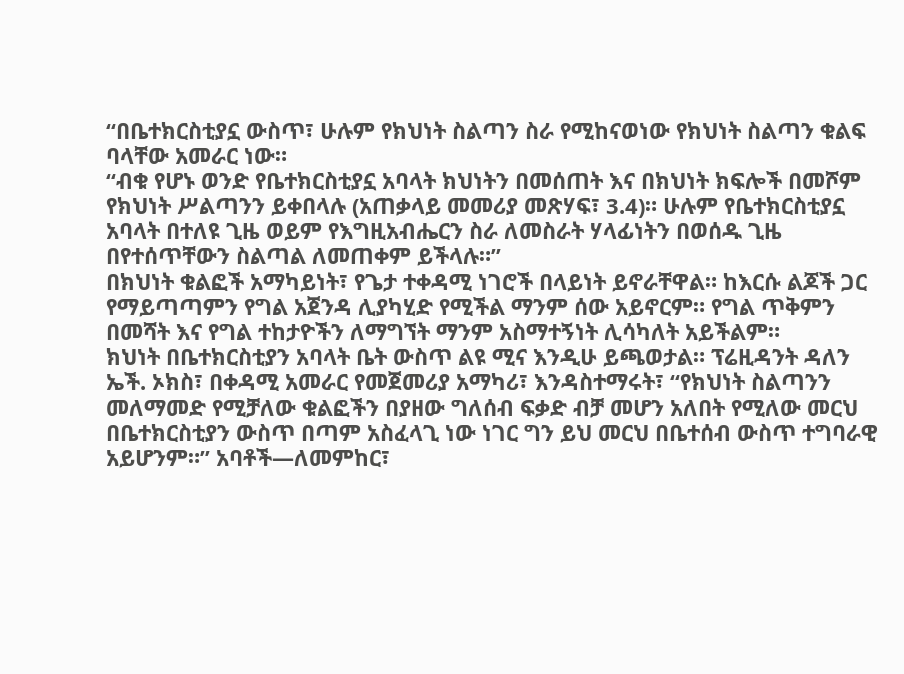“በቤተክርስቲያኗ ውስጥ፣ ሁሉም የክህነት ስልጣን ስራ የሚከናወነው የክህነት ስልጣን ቁልፍ ባላቸው አመራር ነው።
“ብቁ የሆኑ ወንድ የቤተክርስቲያኗ አባላት ክህነትን በመሰጠት እና በክህነት ክፍሎች በመሾም የክህነት ሥልጣንን ይቀበላሉ (አጠቃላይ መመሪያ መጽሃፍ፣ 3.4)። ሁሉም የቤተክርስቲያኗ አባላት በተለዩ ጊዜ ወይም የእግዚአብሔርን ስራ ለመስራት ሃላፊነትን በወሰዱ ጊዜ በየተሰጥቸውን ስልጣል ለመጠቀም ይችላሉ።”
በክህነት ቁልፎች አማካይነት፣ የጌታ ተቀዳሚ ነገሮች በላይነት ይኖራቸዋል። ከእርሱ ልጆች ጋር የማይጣጣምን የግል አጀንዳ ሊያካሂድ የሚችል ማንም ሰው አይኖርም። የግል ጥቅምን በመሻት እና የግል ተከታዮችን ለማግኘት ማንም አስማተኝነት ሊሳካለት አይችልም።
ክህነት በቤተክርስቲያን አባላት ቤት ውስጥ ልዩ ሚና እንዲሁ ይጫወታል። ፕሬዚዳንት ዳለን ኤች. ኦክስ፣ በቀዳሚ አመራር የመጀመሪያ አማካሪ፣ እንዳስተማሩት፣ “የክህነት ስልጣንን መለማመድ የሚቻለው ቁልፎችን በያዘው ግለሰብ ፍቃድ ብቻ መሆን አለበት የሚለው መርህ በቤተክርስቲያን ውስጥ በጣም አስፈላጊ ነው ነገር ግን ይህ መርህ በቤተሰብ ውስጥ ተግባራዊ አይሆንም።” አባቶች—ለመምከር፣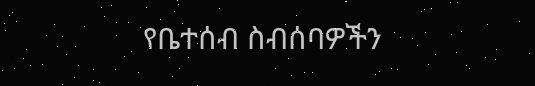የቤተሰብ ስብሰባዎችን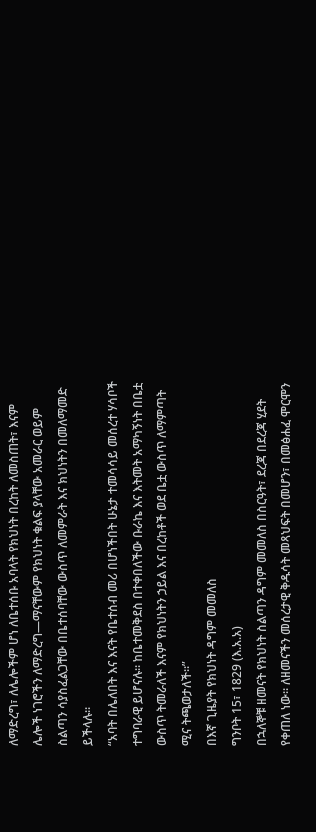ለማድረግ፣ ለሌሎችም ሆነ ለቤተሰቡ አባላት የክህነት በረከት ለመስጠት፣ እናም ሌሎች ነገሮችን ለማድረግ—ማናቸውም የክህነት ቁልፍ ያላቸው አመራር ወይም ስልጣን ሳያስፈልጋቸው በቤተሰባቸው ውስጥ ለመምራት እና ክህነትን በመለማመድ ይችላሉ።
“አባት በሌለበት እና እናት የቤተሰብ መሪ በሆነችበት ሁኔታ ተመሳሳይ መሰረተ ሃሳቦች ተግባራዊ ይሆናሉ። ከቤተመቅደስ በተቀበለችው ቡራኬ እና እትመት አማካኝነት በቤቷ ውስጥ ትመራለች እናም የክህነትን ኃይል እና በረከቶች ወደ ቤቷ ውስጥ ለማምጣት ሚና ትጫወታለች።”
በእኛ ጊዜያት የክህነት ዳግም መመለስ
ግንቦት 15፣ 1829 (እ.አ.አ)
በኋለኞቹ ዘመናት የክህነት ስልጣን ዳግም መመለስ በስርዓት፣ ደረጃ በደረጃ ሂደት የቀጠለ ነው። ለዘመናችን መሰረታዊ ቅዱሳት መጻህፍት በመሆን፣ በመፅሐፈ ሞርሞን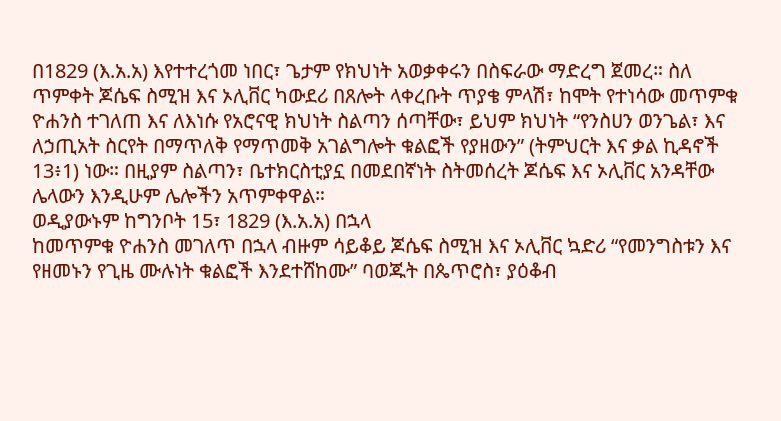በ1829 (እ.አ.አ) እየተተረጎመ ነበር፣ ጌታም የክህነት አወቃቀሩን በስፍራው ማድረግ ጀመረ። ስለ ጥምቀት ጆሴፍ ስሚዝ እና ኦሊቨር ካውደሪ በጸሎት ላቀረቡት ጥያቄ ምላሽ፣ ከሞት የተነሳው መጥምቁ ዮሐንስ ተገለጠ እና ለእነሱ የአሮናዊ ክህነት ስልጣን ሰጣቸው፣ ይህም ክህነት “የንስሀን ወንጌል፣ እና ለኃጢአት ስርየት በማጥለቅ የማጥመቅ አገልግሎት ቁልፎች የያዘውን” (ትምህርት እና ቃል ኪዳኖች 13፥1) ነው። በዚያም ስልጣን፣ ቤተክርስቲያኗ በመደበኛነት ስትመሰረት ጆሴፍ እና ኦሊቨር አንዳቸው ሌላውን እንዲሁም ሌሎችን አጥምቀዋል።
ወዲያውኑም ከግንቦት 15፣ 1829 (እ.አ.አ) በኋላ
ከመጥምቁ ዮሐንስ መገለጥ በኋላ ብዙም ሳይቆይ ጆሴፍ ስሚዝ እና ኦሊቨር ኳድሪ “የመንግስቱን እና የዘመኑን የጊዜ ሙሉነት ቁልፎች እንደተሸከሙ” ባወጁት በጴጥሮስ፣ ያዕቆብ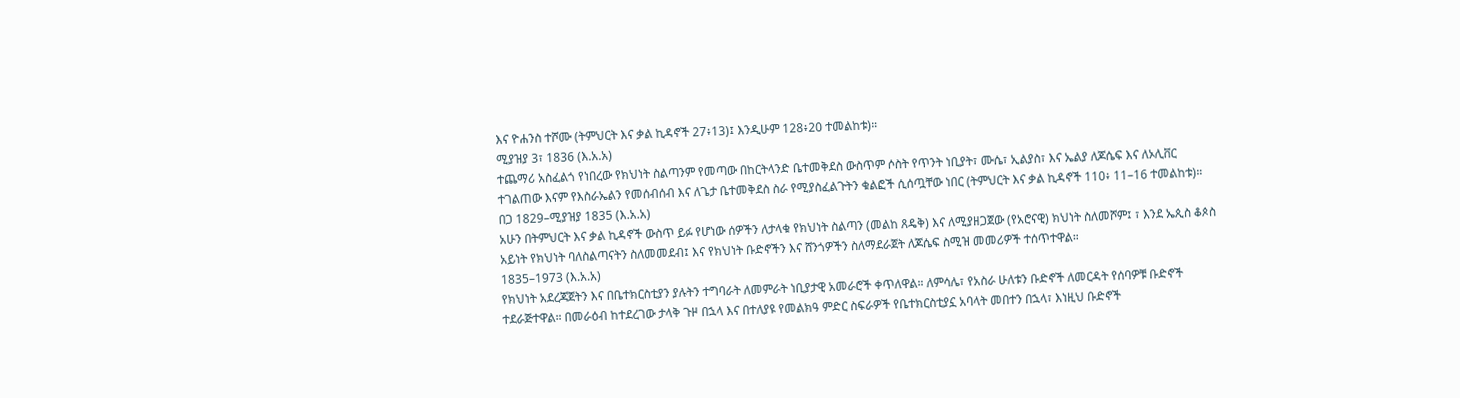እና ዮሐንስ ተሾሙ (ትምህርት እና ቃል ኪዳኖች 27፥13)፤ እንዲሁም 128፥20 ተመልከቱ)።
ሚያዝያ 3፣ 1836 (እ.አ.አ)
ተጨማሪ አስፈልጎ የነበረው የክህነት ስልጣንም የመጣው በከርትላንድ ቤተመቅደስ ውስጥም ሶስት የጥንት ነቢያት፣ ሙሴ፣ ኢልያስ፣ እና ኤልያ ለጆሴፍ እና ለኦሊቨር ተገልጠው እናም የእስራኤልን የመሰብሰብ እና ለጌታ ቤተመቅደስ ስራ የሚያስፈልጉትን ቁልፎች ሲሰጧቸው ነበር (ትምህርት እና ቃል ኪዳኖች 110፥ 11–16 ተመልከቱ)።
በጋ 1829–ሚያዝያ 1835 (እ.አ.አ)
አሁን በትምህርት እና ቃል ኪዳኖች ውስጥ ይፉ የሆነው ሰዎችን ለታላቁ የክህነት ስልጣን (መልከ ጸዴቅ) እና ለሚያዘጋጀው (የአሮናዊ) ክህነት ስለመሾም፤ ፣ እንደ ኤጲስ ቆጶስ አይነት የክህነት ባለስልጣናትን ስለመመደብ፤ እና የክህነት ቡድኖችን እና ሸንጎዎችን ስለማደራጀት ለጆሴፍ ስሚዝ መመሪዎች ተሰጥተዋል።
1835–1973 (እ.አ.አ)
የክህነት አደረጃጀትን እና በቤተክርስቲያን ያሉትን ተግባራት ለመምራት ነቢያታዊ አመራሮች ቀጥለዋል። ለምሳሌ፣ የአስራ ሁለቱን ቡድኖች ለመርዳት የሰባዎቹ ቡድኖች ተደራጅተዋል። በመራዕብ ከተደረገው ታላቅ ጉዞ በኋላ እና በተለያዩ የመልክዓ ምድር ስፍራዎች የቤተክርስቲያኗ አባላት መበተን በኋላ፣ እነዚህ ቡድኖች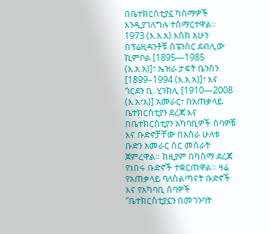በቤተክርስቲያኗ ካስማዎች እንዲያገለግሉ ተሰማርተዋል።
1973 (እ.አ.አ) እስከ አሁን
በፕሬዚዳንቶቹ ስፔንሰር ደብሊው ኪምቦል [1895—1985 (እ.አ.አ)]፣ ኤዝራ ታፍት ቤንሰን [1899–1994 (እ.አ.አ)]፣ እና ጎርደን ቢ. ሂንክሊ [1910—2008 (እ.አ፣አ)] አመራር፣ በአጠቃላይ ቤተክርስቲያን ደረጃ እና በቤተክርስቲያን አካባቢዎች ሰባዎቹ እና ቡድኖቻቸው በአስራ ሁለቱ ቡድን አመራር ስር መስራት ጀምረዋል። ከዚያም በካስማ ደረጃ የነበሩ ቡድኖች ተቋርጠዋል። ዛሬ የአጠቃላይ ባለስልጣናት ቡድኖች እና የአካባቢ ሰባዎች “ቤተክርስቲያኗን በመገንባት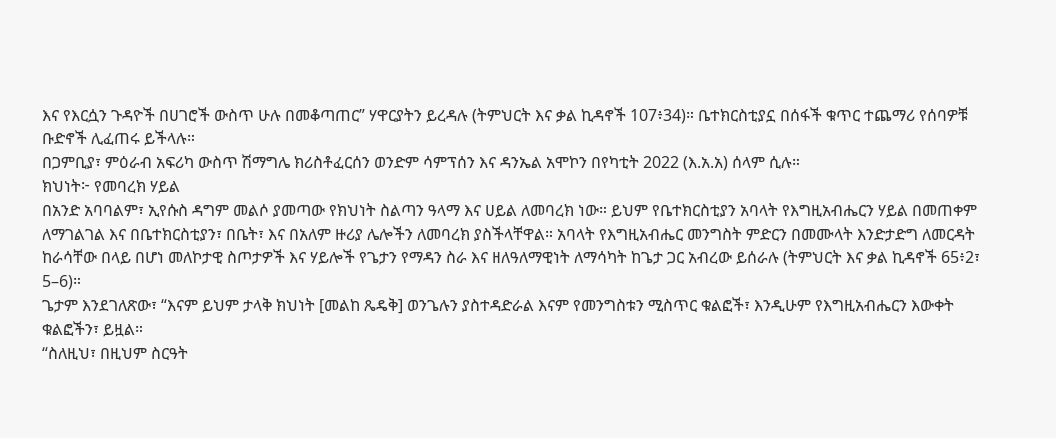እና የእርሷን ጉዳዮች በሀገሮች ውስጥ ሁሉ በመቆጣጠር” ሃዋርያትን ይረዳሉ (ትምህርት እና ቃል ኪዳኖች 107፥34)። ቤተክርስቲያኗ በሰፋች ቁጥር ተጨማሪ የሰባዎቹ ቡድኖች ሊፈጠሩ ይችላሉ።
በጋምቢያ፣ ምዕራብ አፍሪካ ውስጥ ሽማግሌ ክሪስቶፈርሰን ወንድም ሳምፕሰን እና ዳንኤል አሞኮን በየካቲት 2022 (እ.አ.አ) ሰላም ሲሉ።
ክህነት፦ የመባረክ ሃይል
በአንድ አባባልም፣ ኢየሱስ ዳግም መልሶ ያመጣው የክህነት ስልጣን ዓላማ እና ሀይል ለመባረክ ነው። ይህም የቤተክርስቲያን አባላት የእግዚአብሔርን ሃይል በመጠቀም ለማገልገል እና በቤተክርስቲያን፣ በቤት፣ እና በአለም ዙሪያ ሌሎችን ለመባረክ ያስችላቸዋል። አባላት የእግዚአብሔር መንግስት ምድርን በመሙላት እንድታድግ ለመርዳት ከራሳቸው በላይ በሆነ መለኮታዊ ስጦታዎች እና ሃይሎች የጌታን የማዳን ስራ እና ዘለዓለማዊነት ለማሳካት ከጌታ ጋር አብረው ይሰራሉ (ትምህርት እና ቃል ኪዳኖች 65፥2፣ 5–6)።
ጌታም እንደገለጽው፣ “እናም ይህም ታላቅ ክህነት [መልከ ጼዴቅ] ወንጌሉን ያስተዳድራል እናም የመንግስቱን ሚስጥር ቁልፎች፣ እንዲሁም የእግዚአብሔርን እውቀት ቁልፎችን፣ ይዟል።
“ስለዚህ፣ በዚህም ስርዓት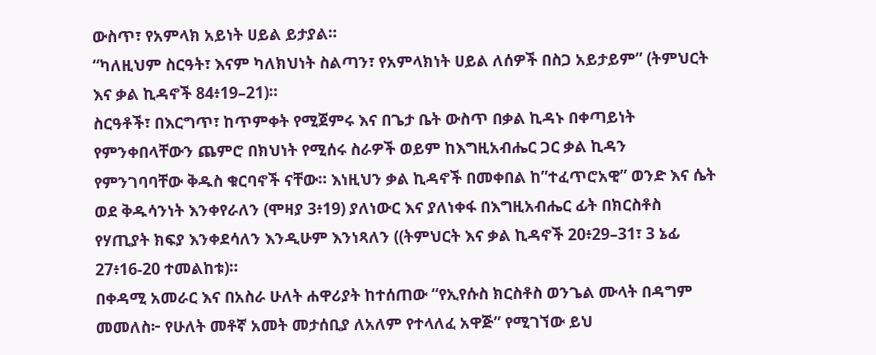ውስጥ፣ የአምላክ አይነት ሀይል ይታያል።
“ካለዚህም ስርዓት፣ እናም ካለክህነት ስልጣን፣ የአምላክነት ሀይል ለሰዎች በስጋ አይታይም” (ትምህርት እና ቃል ኪዳኖች 84፥19–21)።
ስርዓቶች፣ በእርግጥ፣ ከጥምቀት የሚጀምሩ እና በጌታ ቤት ውስጥ በቃል ኪዳኑ በቀጣይነት የምንቀበላቸውን ጨምሮ በክህነት የሚሰሩ ስራዎች ወይም ከእግዚአብሔር ጋር ቃል ኪዳን የምንገባባቸው ቅዱስ ቁርባኖች ናቸው። እነዚህን ቃል ኪዳኖች በመቀበል ከ”ተፈጥሮአዊ” ወንድ እና ሴት ወደ ቅዱሳንነት እንቀየራለን (ሞዛያ 3፥19) ያለነውር እና ያለነቀፋ በእግዚአብሔር ፊት በክርስቶስ የሃጢያት ክፍያ እንቀደሳለን እንዲሁም እንነጻለን ((ትምህርት እና ቃል ኪዳኖች 20፥29–31፣ 3 ኔፊ 27፥16-20 ተመልከቱ)።
በቀዳሚ አመራር እና በአስራ ሁለት ሐዋሪያት ከተሰጠው “የኢየሱስ ክርስቶስ ወንጌል ሙላት በዳግም መመለስ፦ የሁለት መቶኛ አመት መታሰቢያ ለአለም የተላለፈ አዋጅ” የሚገኘው ይህ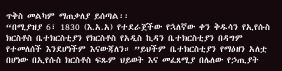ጥቅስ መልካም ማጠቃለያ ይሰጣል፡፡
“በሚያዝያ 6፣ 1830 (እ.አ.አ) የተደራጀችው የኋለኛው ቀን ቅዱሳን የኢየሱስ ክርስቶስ ቤተክርስቲያን የክርስቶስ የአዲስ ኪዳን ቤተክርስቲያን በዳግም የተመለሰች እንደሆነችም እናውጃለን። ”ይህችም ቤተክርስቲያን የማዕዘን አለቷ በሆነው በኢየሱስ ክርስቶስ ፍጹም ህይወት እና መፈጸሚያ በሌለው የኃጢያት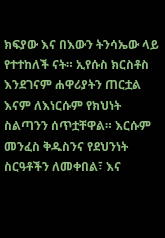ክፍያው እና በእውን ትንሳኤው ላይ የተተከለች ናት። ኢየሱስ ክርስቶስ እንደገናም ሐዋሪያትን ጠርቷል እናም ለእነርሱም የክህነት ስልጣንን ሰጥቷቸዋል። እርሱም መንፈስ ቅዱስንና የደህንነት ስርዓቶችን ለመቀበል፣ እና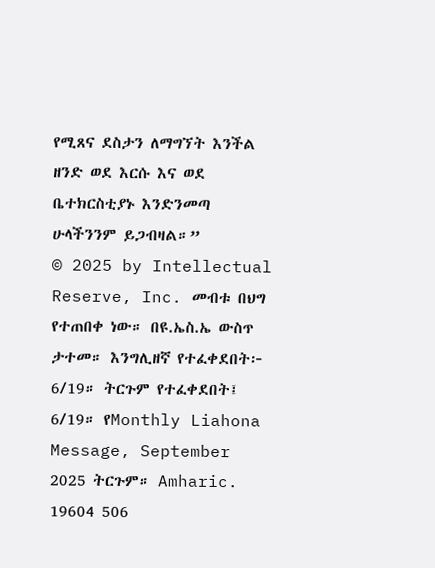የሚጸና ደስታን ለማግኘት እንችል ዘንድ ወደ እርሱ እና ወደ ቤተክርስቲያኑ እንድንመጣ ሁላችንንም ይጋብዛል።”
© 2025 by Intellectual Reserve, Inc. መብቱ በህግ የተጠበቀ ነው። በዩ.ኤስ.ኤ ውስጥ ታተመ። እንግሊዘኛ የተፈቀደበት፦ 6/19። ትርጉም የተፈቀደበት፤ 6/19። የMonthly Liahona Message, September 2025 ትርጉም። Amharic. 19604 506